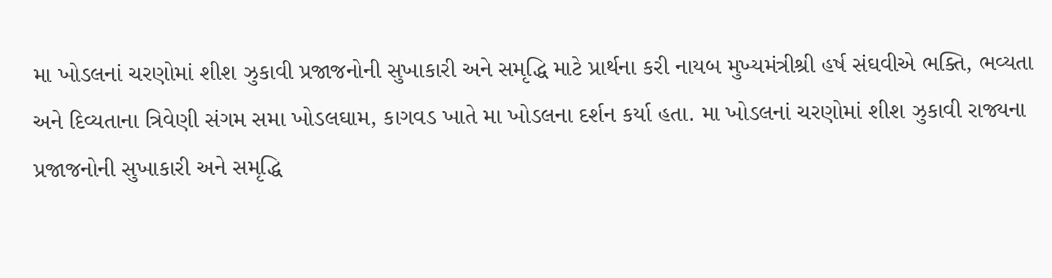મા ખોડલનાં ચરણોમાં શીશ ઝુકાવી પ્રજાજનોની સુખાકારી અને સમૃદ્ધિ માટે પ્રાર્થના કરી નાયબ મુખ્યમંત્રીશ્રી હર્ષ સંઘવીએ ભક્તિ, ભવ્યતા અને દિવ્યતાના ત્રિવેણી સંગમ સમા ખોડલઘામ, કાગવડ ખાતે મા ખોડલના દર્શન કર્યા હતા. મા ખોડલનાં ચરણોમાં શીશ ઝુકાવી રાજ્યના પ્રજાજનોની સુખાકારી અને સમૃદ્ધિ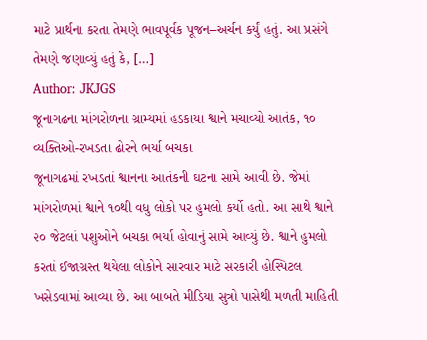માટે પ્રાર્થના કરતા તેમણે ભાવપૂર્વક પૂજન–અર્ચન કર્યું હતું. આ પ્રસંગે તેમણે જણાવ્યું હતું કે, […]
Author: JKJGS
જૂનાગઢના માંગરોળના ગ્રામ્યમાં હડકાયા શ્વાને મચાવ્યો આતંક, ૧૦ વ્યક્તિઓ-રખડતા ઢોરને ભર્યા બચકા
જૂનાગઢમાં રખડતાં શ્વાનના આતંકની ઘટના સામે આવી છે. જેમાં માંગરોળમાં શ્વાને ૧૦થી વધુ લોકો પર હુમલો કર્યો હતો. આ સાથે શ્વાને ૨૦ જેટલાં પશુઓને બચકા ભર્યા હોવાનું સામે આવ્યું છે. શ્વાને હુમલો કરતાં ઈજાગ્રસ્ત થયેલા લોકોને સારવાર માટે સરકારી હોસ્પિટલ ખસેડવામાં આવ્યા છે. આ બાબતે મીડિયા સુત્રો પાસેથી મળતી માહિતી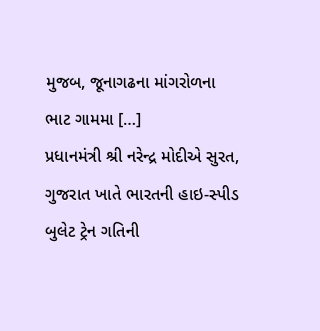મુજબ, જૂનાગઢના માંગરોળના ભાટ ગામમા […]
પ્રધાનમંત્રી શ્રી નરેન્દ્ર મોદીએ સુરત, ગુજરાત ખાતે ભારતની હાઇ-સ્પીડ બુલેટ ટ્રેન ગતિની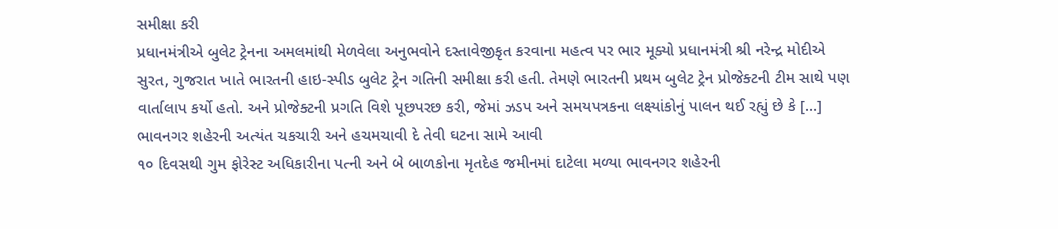સમીક્ષા કરી
પ્રધાનમંત્રીએ બુલેટ ટ્રેનના અમલમાંથી મેળવેલા અનુભવોને દસ્તાવેજીકૃત કરવાના મહત્વ પર ભાર મૂક્યો પ્રધાનમંત્રી શ્રી નરેન્દ્ર મોદીએ સુરત, ગુજરાત ખાતે ભારતની હાઇ-સ્પીડ બુલેટ ટ્રેન ગતિની સમીક્ષા કરી હતી. તેમણે ભારતની પ્રથમ બુલેટ ટ્રેન પ્રોજેક્ટની ટીમ સાથે પણ વાર્તાલાપ કર્યો હતો. અને પ્રોજેક્ટની પ્રગતિ વિશે પૂછપરછ કરી, જેમાં ઝડપ અને સમયપત્રકના લક્ષ્યાંકોનું પાલન થઈ રહ્યું છે કે […]
ભાવનગર શહેરની અત્યંત ચકચારી અને હચમચાવી દે તેવી ઘટના સામે આવી
૧૦ દિવસથી ગુમ ફોરેસ્ટ અધિકારીના પત્ની અને બે બાળકોના મૃતદેહ જમીનમાં દાટેલા મળ્યા ભાવનગર શહેરની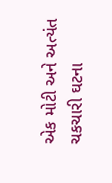એક મોટી અને અત્યંત ચકચારી ઘટના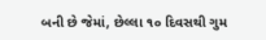બની છે જેમાં, છેલ્લા ૧૦ દિવસથી ગુમ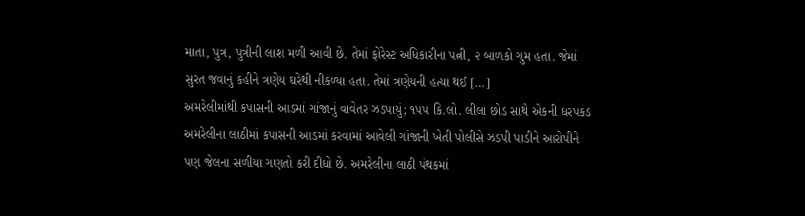માતા, પુત્ર, પુત્રીની લાશ મળી આવી છે. તેમાં ફોરેસ્ટ અધિકારીના પત્ની, ૨ બાળકો ગુમ હતા. જેમાં સુરત જવાનું કહીને ત્રણેય ઘરેથી નીકળ્યા હતા. તેમાં ત્રણેયની હત્યા થઈ […]
અમરેલીમાંથી કપાસની આડમાં ગાંજાનું વાવેતર ઝડપાયું; ૧૫૫ કિ.લો. લીલા છોડ સાથે એકની ધરપકડ
અમરેલીના લાઠીમાં કપાસની આડમાં કરવામાં આવેલી ગાંજાની ખેતી પોલીસે ઝડપી પાડીને આરોપીને પણ જેલના સળીયા ગણતો કરી દીધો છે. અમરેલીના લાઠી પંથકમાં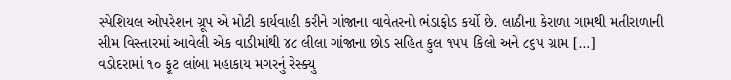સ્પેશિયલ ઓપરેશન ગ્રૂપ એ મોટી કાર્યવાહી કરીને ગાંજાના વાવેતરનો ભંડાફોડ કર્યો છે. લાઠીના કેરાળા ગામથી મતીરાળાની સીમ વિસ્તારમાં આવેલી એક વાડીમાંથી ૪૮ લીલા ગાંજાના છોડ સહિત કુલ ૧૫૫ કિલો અને ૮૬૫ ગ્રામ […]
વડોદરામાં ૧૦ ફૂટ લાંબા મહાકાય મગરનું રેસ્ક્યુ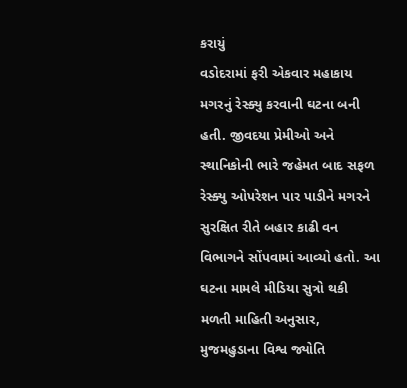કરાયું
વડોદરામાં ફરી એકવાર મહાકાય મગરનું રેસ્ક્યુ કરવાની ઘટના બની હતી. જીવદયા પ્રેમીઓ અને સ્થાનિકોની ભારે જહેમત બાદ સફળ રેસ્ક્યુ ઓપરેશન પાર પાડીને મગરને સુરક્ષિત રીતે બહાર કાઢી વન વિભાગને સોંપવામાં આવ્યો હતો. આ ઘટના મામલે મીડિયા સુત્રો થકી મળતી માહિતી અનુસાર, મુજમહુડાના વિશ્વ જ્યોતિ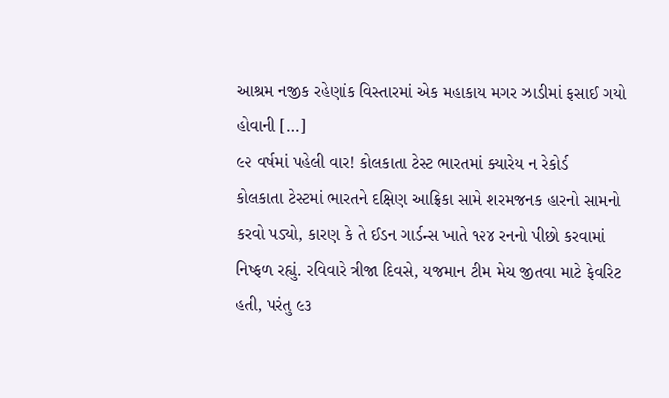આશ્રમ નજીક રહેણાંક વિસ્તારમાં એક મહાકાય મગર ઝાડીમાં ફસાઈ ગયો હોવાની […]
૯૨ વર્ષમાં પહેલી વાર! કોલકાતા ટેસ્ટ ભારતમાં ક્યારેય ન રેકોર્ડ
કોલકાતા ટેસ્ટમાં ભારતને દક્ષિણ આફ્રિકા સામે શરમજનક હારનો સામનો કરવો પડ્યો, કારણ કે તે ઈડન ગાર્ડન્સ ખાતે ૧૨૪ રનનો પીછો કરવામાં નિષ્ફળ રહ્યું. રવિવારે ત્રીજા દિવસે, યજમાન ટીમ મેચ જીતવા માટે ફેવરિટ હતી, પરંતુ ૯૩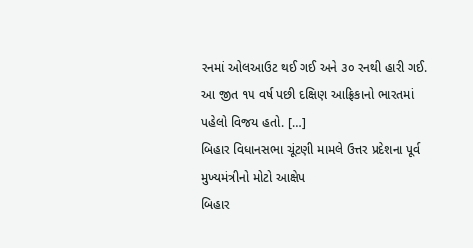રનમાં ઓલઆઉટ થઈ ગઈ અને ૩૦ રનથી હારી ગઈ. આ જીત ૧૫ વર્ષ પછી દક્ષિણ આફ્રિકાનો ભારતમાં પહેલો વિજય હતો. […]
બિહાર વિધાનસભા ચૂંટણી મામલે ઉત્તર પ્રદેશના પૂર્વ મુખ્યમંત્રીનો મોટો આક્ષેપ
બિહાર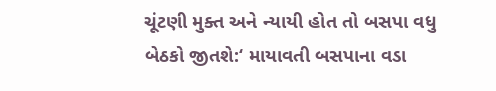ચૂંટણી મુક્ત અને ન્યાયી હોત તો બસપા વધુ બેઠકો જીતશે:‘ માયાવતી બસપાના વડા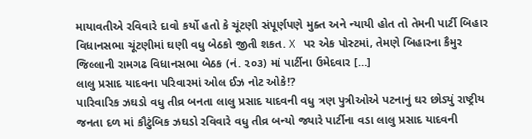માયાવતીએ રવિવારે દાવો કર્યો હતો કે ચૂંટણી સંપૂર્ણપણે મુક્ત અને ન્યાયી હોત તો તેમની પાર્ટી બિહાર વિધાનસભા ચૂંટણીમાં ઘણી વધુ બેઠકો જીતી શકત. X પર એક પોસ્ટમાં, તેમણે બિહારના કૈમુર જિલ્લાની રામગઢ વિધાનસભા બેઠક (નં. ૨૦૩) માં પાર્ટીના ઉમેદવાર […]
લાલુ પ્રસાદ યાદવના પરિવારમાં ઓલ ઈઝ નોટ ઓકે!?
પારિવારિક ઝઘડો વધુ તીવ્ર બનતા લાલુ પ્રસાદ યાદવની વધુ ત્રણ પુત્રીઓએ પટનાનું ઘર છોડ્યું રાષ્ટ્રીય જનતા દળ માં કૌટુંબિક ઝઘડો રવિવારે વધુ તીવ્ર બન્યો જ્યારે પાર્ટીના વડા લાલુ પ્રસાદ યાદવની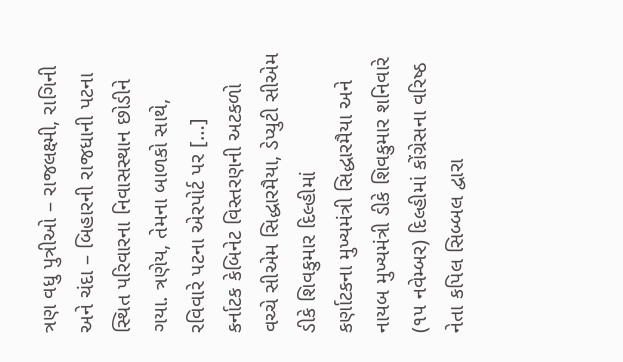ત્રણ વધુ પુત્રીઓ – રાજલક્ષ્મી, રાગિની અને ચંદા – બિહારની રાજધાની પટના સ્થિત પરિવારના નિવાસસ્થાન છોડીને ગયા. ત્રણેય, તેમના બાળકો સાથે, રવિવારે પટના એરપોર્ટ પર […]
કર્નાટક કેબિનેટ વિસ્તરણની અટકળો વચ્ચે સીએમ સિદ્ધારમૈયા, ડેપ્યુટી સીએમ ડીકે શિવકુમાર દિલ્હીમાં
કર્ણાટકના મુખ્યમંત્રી સિદ્ધારમૈયા અને નાયબ મુખ્યમંત્રી ડીકે શિવકુમાર શનિવારે (૧૫ નવેમ્બર) દિલ્હીમાં કોંગ્રેસના વરિષ્ઠ નેતા કપિલ સિબ્બલ દ્વારા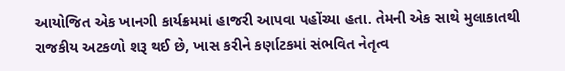આયોજિત એક ખાનગી કાર્યક્રમમાં હાજરી આપવા પહોંચ્યા હતા. તેમની એક સાથે મુલાકાતથી રાજકીય અટકળો શરૂ થઈ છે, ખાસ કરીને કર્ણાટકમાં સંભવિત નેતૃત્વ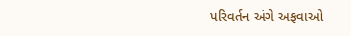પરિવર્તન અંગે અફવાઓ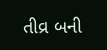તીવ્ર બની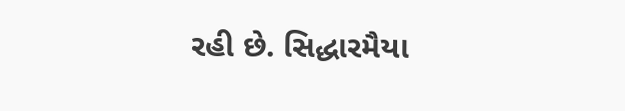રહી છે. સિદ્ધારમૈયા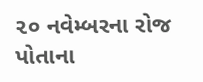૨૦ નવેમ્બરના રોજ પોતાના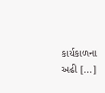કાર્યકાળના અઢી […]